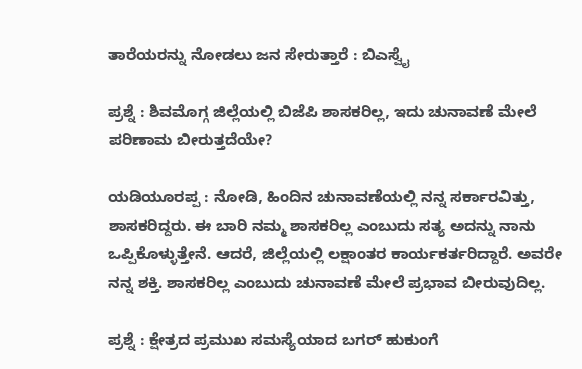ತಾರೆಯರನ್ನು ನೋಡಲು ಜನ ಸೇರುತ್ತಾರೆ : ಬಿಎಸ್ವೈ

ಪ್ರಶ್ನೆ : ಶಿವಮೊಗ್ಗ ಜಿಲ್ಲೆಯಲ್ಲಿ ಬಿಜೆಪಿ ಶಾಸಕರಿಲ್ಲ, ಇದು ಚುನಾವಣೆ ಮೇಲೆ ಪರಿಣಾಮ ಬೀರುತ್ತದೆಯೇ?

ಯಡಿಯೂರಪ್ಪ : ನೋಡಿ, ಹಿಂದಿನ ಚುನಾವಣೆಯಲ್ಲಿ ನನ್ನ ಸರ್ಕಾರವಿತ್ತು, ಶಾಸಕರಿದ್ದರು. ಈ ಬಾರಿ ನಮ್ಮ ಶಾಸಕರಿಲ್ಲ ಎಂಬುದು ಸತ್ಯ ಅದನ್ನು ನಾನು ಒಪ್ಪಿಕೊಳ್ಳುತ್ತೇನೆ. ಆದರೆ, ಜಿಲ್ಲೆಯಲ್ಲಿ ಲಕ್ಷಾಂತರ ಕಾರ್ಯಕರ್ತರಿದ್ದಾರೆ. ಅವರೇ ನನ್ನ ಶಕ್ತಿ. ಶಾಸಕರಿಲ್ಲ ಎಂಬುದು ಚುನಾವಣೆ ಮೇಲೆ ಪ್ರಭಾವ ಬೀರುವುದಿಲ್ಲ.

ಪ್ರಶ್ನೆ : ಕ್ಷೇತ್ರದ ಪ್ರಮುಖ ಸಮಸ್ಯೆಯಾದ ಬಗರ್ ಹುಕುಂಗೆ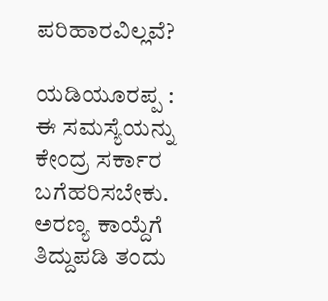ಪರಿಹಾರವಿಲ್ಲವೆ?

ಯಡಿಯೂರಪ್ಪ : ಈ ಸಮಸ್ಯೆಯನ್ನು ಕೇಂದ್ರ ಸರ್ಕಾರ ಬಗೆಹರಿಸಬೇಕು. ಅರಣ್ಯ ಕಾಯ್ದೆಗೆ ತಿದ್ದುಪಡಿ ತಂದು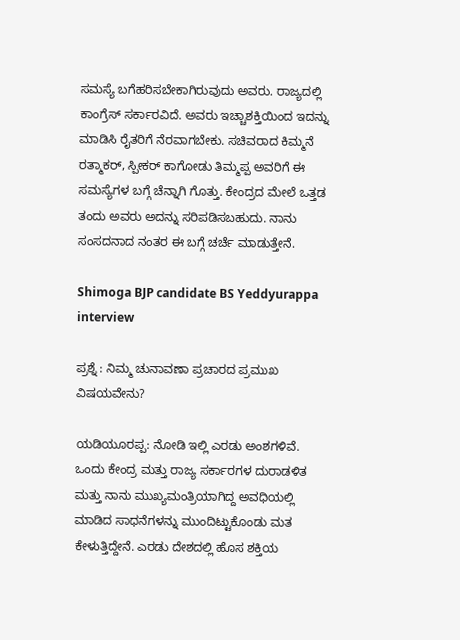ಸಮಸ್ಯೆ ಬಗೆಹರಿಸಬೇಕಾಗಿರುವುದು ಅವರು. ರಾಜ್ಯದಲ್ಲಿ ಕಾಂಗ್ರೆಸ್ ಸರ್ಕಾರವಿದೆ. ಅವರು ಇಚ್ಚಾಶಕ್ತಿಯಿಂದ ಇದನ್ನು ಮಾಡಿಸಿ ರೈತರಿಗೆ ನೆರವಾಗಬೇಕು. ಸಚಿವರಾದ ಕಿಮ್ಮನೆ ರತ್ಮಾಕರ್, ಸ್ಪೀಕರ್ ಕಾಗೋಡು ತಿಮ್ಮಪ್ಪ ಅವರಿಗೆ ಈ ಸಮಸ್ಯೆಗಳ ಬಗ್ಗೆ ಚೆನ್ನಾಗಿ ಗೊತ್ತು. ಕೇಂದ್ರದ ಮೇಲೆ ಒತ್ತಡ ತಂದು ಅವರು ಅದನ್ನು ಸರಿಪಡಿಸಬಹುದು. ನಾನು ಸಂಸದನಾದ ನಂತರ ಈ ಬಗ್ಗೆ ಚರ್ಚೆ ಮಾಡುತ್ತೇನೆ.

Shimoga BJP candidate BS Yeddyurappa interview

ಪ್ರಶ್ನೆ : ನಿಮ್ಮ ಚುನಾವಣಾ ಪ್ರಚಾರದ ಪ್ರಮುಖ ವಿಷಯವೇನು?

ಯಡಿಯೂರಪ್ಪ: ನೋಡಿ ಇಲ್ಲಿ ಎರಡು ಅಂಶಗಳಿವೆ. ಒಂದು ಕೇಂದ್ರ ಮತ್ತು ರಾಜ್ಯ ಸರ್ಕಾರಗಳ ದುರಾಡಳಿತ ಮತ್ತು ನಾನು ಮುಖ್ಯಮಂತ್ರಿಯಾಗಿದ್ದ ಅವಧಿಯಲ್ಲಿ ಮಾಡಿದ ಸಾಧನೆಗಳನ್ನು ಮುಂದಿಟ್ಟುಕೊಂಡು ಮತ ಕೇಳುತ್ತಿದ್ದೇನೆ. ಎರಡು ದೇಶದಲ್ಲಿ ಹೊಸ ಶಕ್ತಿಯ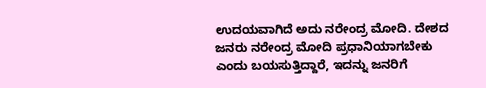ಉದಯವಾಗಿದೆ ಅದು ನರೇಂದ್ರ ಮೋದಿ. ದೇಶದ ಜನರು ನರೇಂದ್ರ ಮೋದಿ ಪ್ರಧಾನಿಯಾಗಬೇಕು ಎಂದು ಬಯಸುತ್ತಿದ್ದಾರೆ, ಇದನ್ನು ಜನರಿಗೆ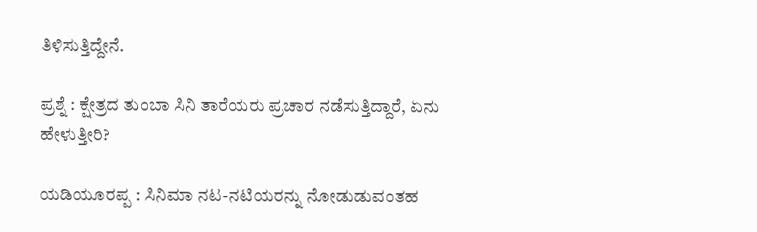ತಿಳಿಸುತ್ತಿದ್ದೇನೆ.

ಪ್ರಶ್ನೆ : ಕ್ಷೇತ್ರದ ತುಂಬಾ ಸಿನಿ ತಾರೆಯರು ಪ್ರಚಾರ ನಡೆಸುತ್ತಿದ್ದಾರೆ, ಏನು ಹೇಳುತ್ತೀರಿ?

ಯಡಿಯೂರಪ್ಪ : ಸಿನಿಮಾ ನಟ-ನಟಿಯರನ್ನು ನೋಡುಡುವಂತಹ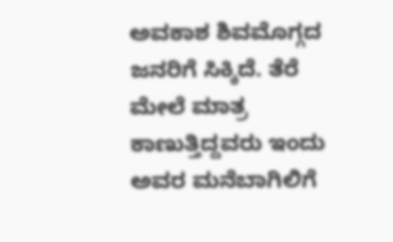ಅವಕಾಶ ಶಿವಮೊಗ್ಗದ ಜನರಿಗೆ ಸಿಕ್ಕಿದೆ. ತೆರೆ ಮೇಲೆ ಮಾತ್ರ ಕಾಣುತ್ತಿದ್ದವರು ಇಂದು ಅವರ ಮನೆಬಾಗಿಲಿಗೆ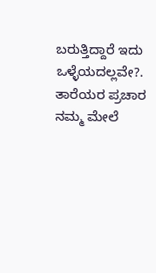ಬರುತ್ತಿದ್ದಾರೆ ಇದು ಒಳ್ಳೆಯದಲ್ಲವೇ?. ತಾರೆಯರ ಪ್ರಚಾರ ನಮ್ಮ ಮೇಲೆ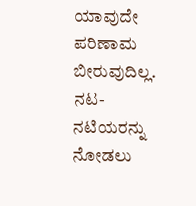ಯಾವುದೇ ಪರಿಣಾಮ ಬೀರುವುದಿಲ್ಲ. ನಟ-ನಟಿಯರನ್ನು ನೋಡಲು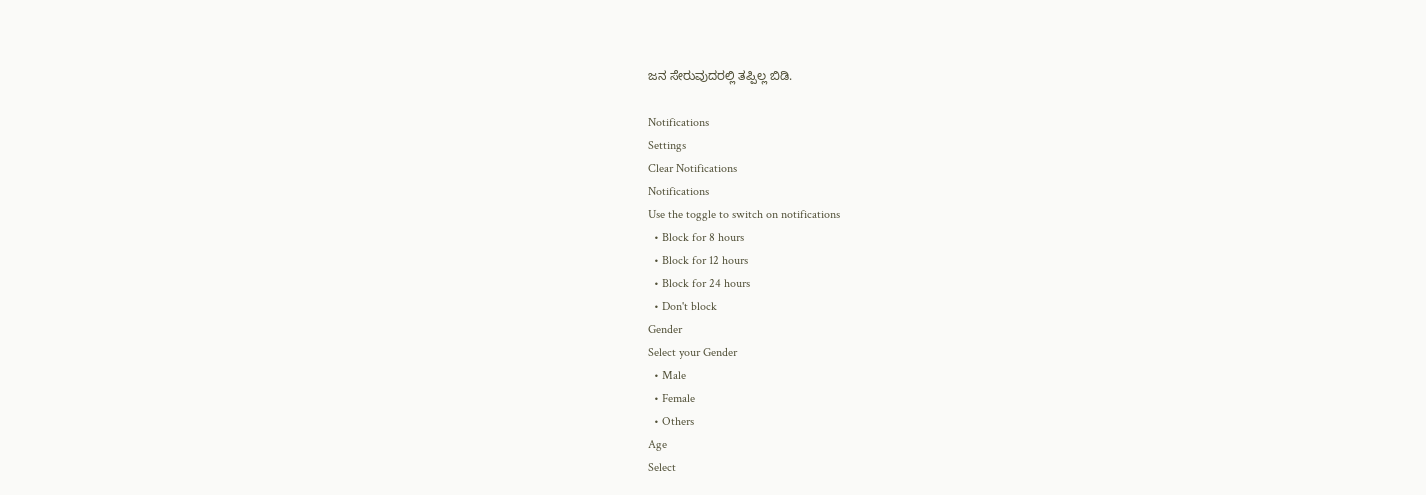ಜನ ಸೇರುವುದರಲ್ಲಿ ತಪ್ಪಿಲ್ಲ ಬಿಡಿ.

Notifications
Settings
Clear Notifications
Notifications
Use the toggle to switch on notifications
  • Block for 8 hours
  • Block for 12 hours
  • Block for 24 hours
  • Don't block
Gender
Select your Gender
  • Male
  • Female
  • Others
Age
Select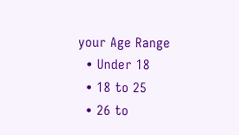your Age Range
  • Under 18
  • 18 to 25
  • 26 to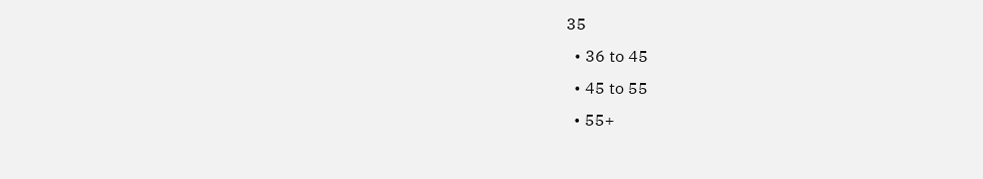35
  • 36 to 45
  • 45 to 55
  • 55+